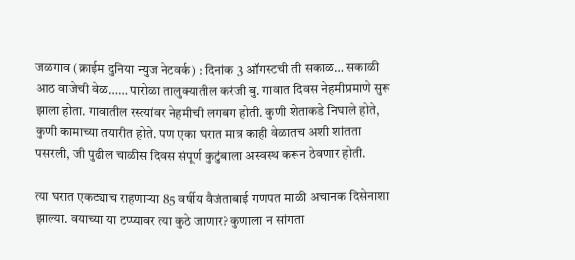जळगाव (क्राईम दुनिया न्युज नेटवर्क) : दिनांक 3 ऑगस्टची ती सकाळ… सकाळी आठ वाजेची वेळ…… पारोळा तालुक्यातील करंजी बु. गावात दिवस नेहमीप्रमाणे सुरू झाला होता. गावातील रस्त्यांवर नेहमीची लगबग होती. कुणी शेताकडे निघाले होते, कुणी कामाच्या तयारीत होते. पण एका घरात मात्र काही वेळातच अशी शांतता पसरली, जी पुढील चाळीस दिवस संपूर्ण कुटुंबाला अस्वस्थ करून ठेवणार होती.

त्या घरात एकट्याच राहणाऱ्या 85 वर्षीय वैजंताबाई गणपत माळी अचानक दिसेनाशा झाल्या. वयाच्या या टप्प्यावर त्या कुठे जाणार? कुणाला न सांगता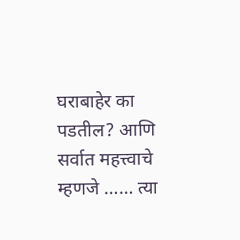घराबाहेर का पडतील? आणि सर्वात महत्त्वाचे म्हणजे …… त्या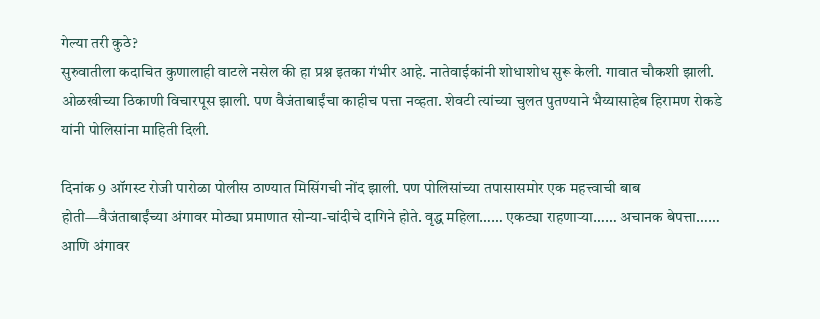गेल्या तरी कुठे?
सुरुवातीला कदाचित कुणालाही वाटले नसेल की हा प्रश्न इतका गंभीर आहे. नातेवाईकांनी शोधाशोध सुरू केली. गावात चौकशी झाली. ओळखीच्या ठिकाणी विचारपूस झाली. पण वैजंताबाईंचा काहीच पत्ता नव्हता. शेवटी त्यांच्या चुलत पुतण्याने भैय्यासाहेब हिरामण रोकडे यांनी पोलिसांना माहिती दिली.

दिनांक 9 ऑगस्ट रोजी पारोळा पोलीस ठाण्यात मिसिंगची नोंद झाली. पण पोलिसांच्या तपासासमोर एक महत्त्वाची बाब होती—वैजंताबाईंच्या अंगावर मोठ्या प्रमाणात सोन्या-चांदीचे दागिने होते. वृद्ध महिला…… एकट्या राहणाऱ्या…… अचानक बेपत्ता…… आणि अंगावर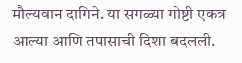मौल्यवान दागिने. या सगळ्या गोष्टी एकत्र आल्या आणि तपासाची दिशा बदलली.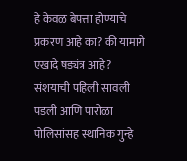हे केवळ बेपत्ता होण्याचे प्रकरण आहे का? की यामागे एखादे षड्यंत्र आहे?
संशयाची पहिली सावली पडली आणि पारोळा पोलिसांसह स्थानिक गुन्हे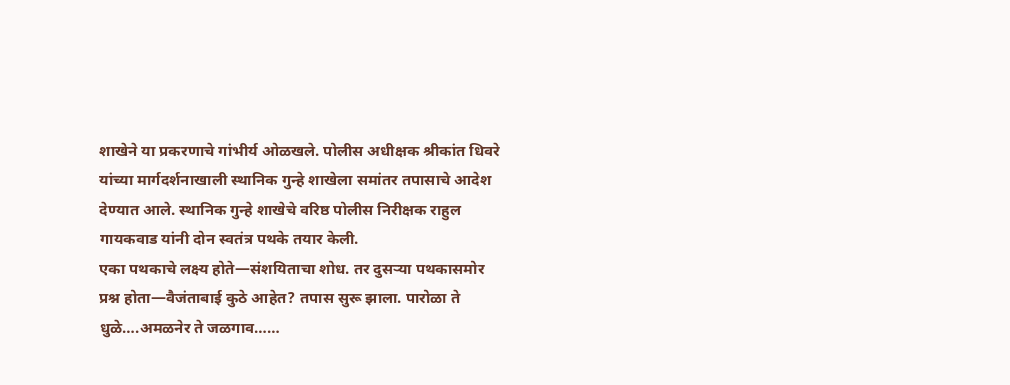शाखेने या प्रकरणाचे गांभीर्य ओळखले. पोलीस अधीक्षक श्रीकांत धिवरे यांच्या मार्गदर्शनाखाली स्थानिक गुन्हे शाखेला समांतर तपासाचे आदेश देण्यात आले. स्थानिक गुन्हे शाखेचे वरिष्ठ पोलीस निरीक्षक राहुल गायकवाड यांनी दोन स्वतंत्र पथके तयार केली.
एका पथकाचे लक्ष्य होते—संशयिताचा शोध. तर दुसऱ्या पथकासमोर प्रश्न होता—वैजंताबाई कुठे आहेत? तपास सुरू झाला. पारोळा ते धुळे….अमळनेर ते जळगाव……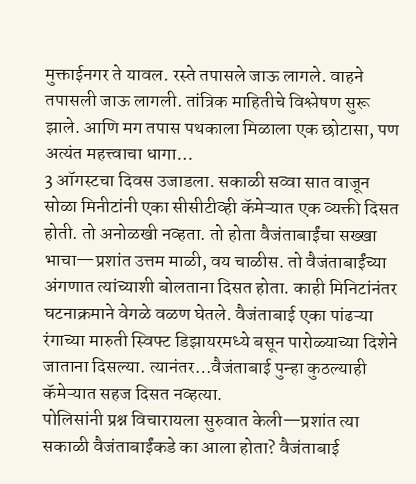मुक्ताईनगर ते यावल. रस्ते तपासले जाऊ लागले. वाहने तपासली जाऊ लागली. तांत्रिक माहितीचे विश्लेषण सुरू झाले. आणि मग तपास पथकाला मिळाला एक छोटासा, पण अत्यंत महत्त्वाचा धागा…
3 ऑगस्टचा दिवस उजाडला. सकाळी सव्वा सात वाजून सोळा मिनीटांनी एका सीसीटीव्ही कॅमेऱ्यात एक व्यक्ती दिसत होती. तो अनोळखी नव्हता. तो होता वैजंताबाईंचा सख्खा भाचा—प्रशांत उत्तम माळी, वय चाळीस. तो वैजंताबाईंच्या अंगणात त्यांच्याशी बोलताना दिसत होता. काही मिनिटांनंतर घटनाक्रमाने वेगळे वळण घेतले. वैजंताबाई एका पांढऱ्या रंगाच्या मारुती स्विफ्ट डिझायरमध्ये बसून पारोळ्याच्या दिशेने जाताना दिसल्या. त्यानंतर…वैजंताबाई पुन्हा कुठल्याही कॅमेऱ्यात सहज दिसत नव्हत्या.
पोलिसांनी प्रश्न विचारायला सुरुवात केली—प्रशांत त्या सकाळी वैजंताबाईंकडे का आला होता? वैजंताबाई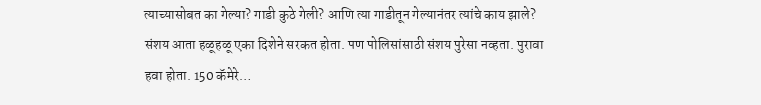त्याच्यासोबत का गेल्या? गाडी कुठे गेली? आणि त्या गाडीतून गेल्यानंतर त्यांचे काय झाले? संशय आता हळूहळू एका दिशेने सरकत होता. पण पोलिसांसाठी संशय पुरेसा नव्हता. पुरावा हवा होता. 150 कॅमेरे…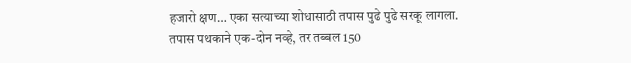हजारो क्षण… एका सत्याच्या शोधासाठी तपास पुढे पुढे सरकू लागला.
तपास पथकाने एक-दोन नव्हे, तर तब्बल 150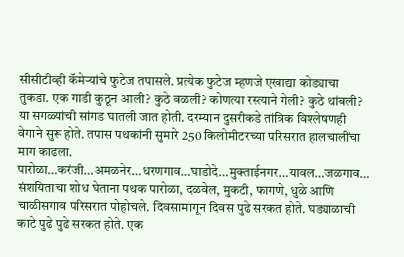सीसीटीव्ही कॅमेऱ्यांचे फुटेज तपासले. प्रत्येक फुटेज म्हणजे एखाद्या कोड्याचा तुकडा. एक गाडी कुठून आली? कुठे वळली? कोणत्या रस्त्याने गेली? कुठे थांबली? या सगळ्यांची सांगड घातली जात होती. दरम्यान दुसरीकडे तांत्रिक विश्लेषणही वेगाने सुरू होते. तपास पथकांनी सुमारे 250 किलोमीटरच्या परिसरात हालचालींचा माग काढला. पारोळा…करंजी…अमळनेर…धरणगाव…घाडोदे…मुक्ताईनगर…यावल…जळगाव…
संशयिताचा शोध घेताना पथक पारोळा, दळवेल, मुकटी, फागणे, धुळे आणि चाळीसगाव परिसरात पोहोचले. दिवसामागून दिवस पुढे सरकत होते. घड्याळाची काटे पुढे पुढे सरकत होते. एक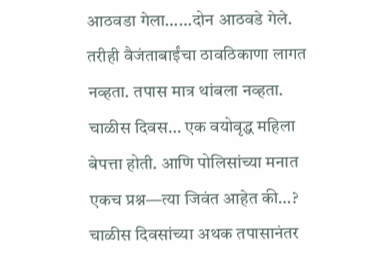आठवडा गेला……दोन आठवडे गेले. तरीही वैजंताबाईंचा ठावठिकाणा लागत नव्हता. तपास मात्र थांबला नव्हता. चाळीस दिवस… एक वयोवृद्ध महिला बेपत्ता होती. आणि पोलिसांच्या मनात एकच प्रश्न—त्या जिवंत आहेत की…?
चाळीस दिवसांच्या अथक तपासानंतर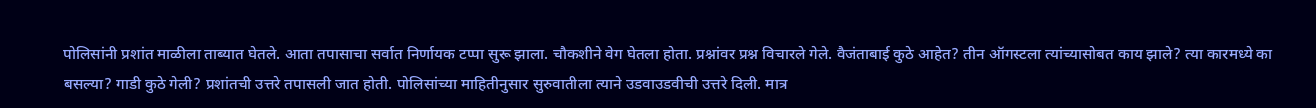पोलिसांनी प्रशांत माळीला ताब्यात घेतले. आता तपासाचा सर्वात निर्णायक टप्पा सुरू झाला. चौकशीने वेग घेतला होता. प्रश्नांवर प्रश्न विचारले गेले. वैजंताबाई कुठे आहेत? तीन ऑगस्टला त्यांच्यासोबत काय झाले? त्या कारमध्ये का बसल्या? गाडी कुठे गेली? प्रशांतची उत्तरे तपासली जात होती. पोलिसांच्या माहितीनुसार सुरुवातीला त्याने उडवाउडवीची उत्तरे दिली. मात्र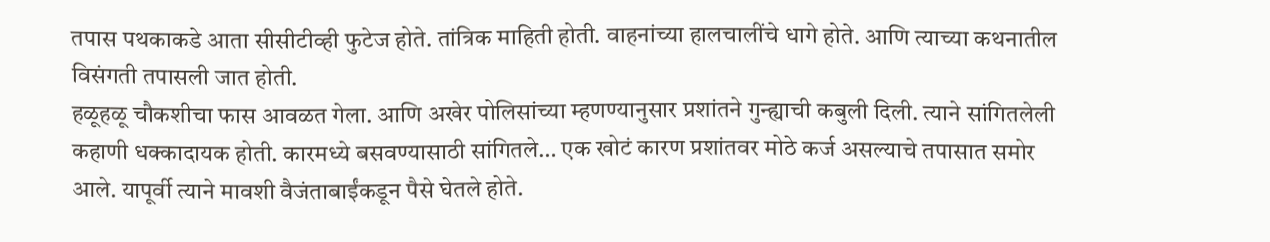तपास पथकाकडे आता सीसीटीव्ही फुटेज होते. तांत्रिक माहिती होती. वाहनांच्या हालचालींचे धागे होते. आणि त्याच्या कथनातील विसंगती तपासली जात होती.
हळूहळू चौकशीचा फास आवळत गेला. आणि अखेर पोलिसांच्या म्हणण्यानुसार प्रशांतने गुन्ह्याची कबुली दिली. त्याने सांगितलेली कहाणी धक्कादायक होती. कारमध्ये बसवण्यासाठी सांगितले… एक खोटं कारण प्रशांतवर मोठे कर्ज असल्याचे तपासात समोर आले. यापूर्वी त्याने मावशी वैजंताबाईंकडून पैसे घेतले होते.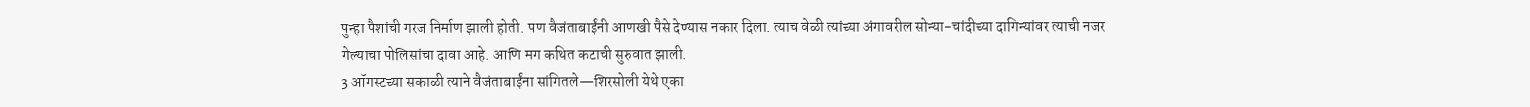पुन्हा पैशांची गरज निर्माण झाली होती. पण वैजंताबाईंनी आणखी पैसे देण्यास नकार दिला. त्याच वेळी त्यांच्या अंगावरील सोन्या-चांदीच्या दागिन्यांवर त्याची नजर गेल्याचा पोलिसांचा दावा आहे. आणि मग कथित कटाची सुरुवात झाली.
3 ऑगस्टच्या सकाळी त्याने वैजंताबाईंना सांगितले—शिरसोली येथे एका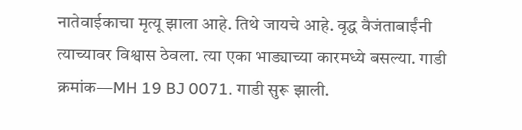नातेवाईकाचा मृत्यू झाला आहे. तिथे जायचे आहे. वृद्ध वैजंताबाईंनी त्याच्यावर विश्वास ठेवला. त्या एका भाड्याच्या कारमध्ये बसल्या. गाडी क्रमांक—MH 19 BJ 0071. गाडी सुरू झाली.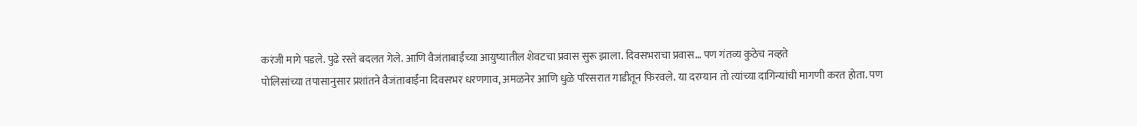करंजी मागे पडले. पुढे रस्ते बदलत गेले. आणि वैजंताबाईंच्या आयुष्यातील शेवटचा प्रवास सुरू झाला. दिवसभराचा प्रवास… पण गंतव्य कुठेच नव्हते
पोलिसांच्या तपासानुसार प्रशांतने वैजंताबाईंना दिवसभर धरणगाव, अमळनेर आणि धुळे परिसरात गाडीतून फिरवले. या दरम्यान तो त्यांच्या दागिन्यांची मागणी करत होता. पण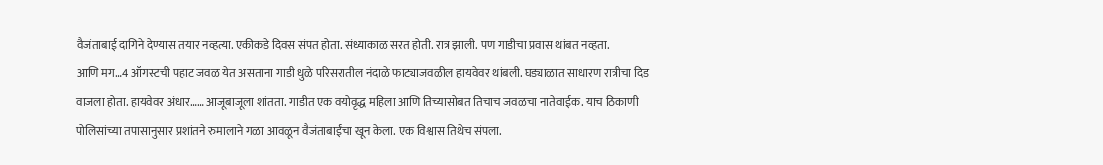वैजंताबाई दागिने देण्यास तयार नव्हत्या. एकीकडे दिवस संपत होता. संध्याकाळ सरत होती. रात्र झाली. पण गाडीचा प्रवास थांबत नव्हता.
आणि मग…4 ऑगस्टची पहाट जवळ येत असताना गाडी धुळे परिसरातील नंदाळे फाट्याजवळील हायवेवर थांबली. घड्याळात साधारण रात्रीचा दिड वाजला होता. हायवेवर अंधार…… आजूबाजूला शांतता. गाडीत एक वयोवृद्ध महिला आणि तिच्यासोबत तिचाच जवळचा नातेवाईक. याच ठिकाणी पोलिसांच्या तपासानुसार प्रशांतने रुमालाने गळा आवळून वैजंताबाईंचा खून केला. एक विश्वास तिथेच संपला.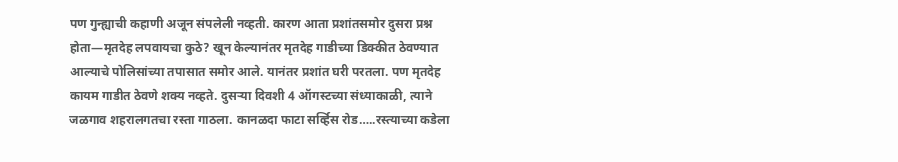पण गुन्ह्याची कहाणी अजून संपलेली नव्हती. कारण आता प्रशांतसमोर दुसरा प्रश्न होता—मृतदेह लपवायचा कुठे? खून केल्यानंतर मृतदेह गाडीच्या डिक्कीत ठेवण्यात आल्याचे पोलिसांच्या तपासात समोर आले. यानंतर प्रशांत घरी परतला. पण मृतदेह कायम गाडीत ठेवणे शक्य नव्हते. दुसऱ्या दिवशी 4 ऑगस्टच्या संध्याकाळी, त्याने जळगाव शहरालगतचा रस्ता गाठला. कानळदा फाटा सर्व्हिस रोड…..रस्त्याच्या कडेला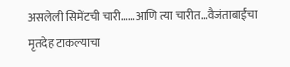असलेली सिमेंटची चारी……आणि त्या चारीत…वैजंताबाईंचा मृतदेह टाकल्याचा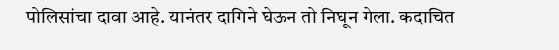पोलिसांचा दावा आहे. यानंतर दागिने घेऊन तो निघून गेला. कदाचित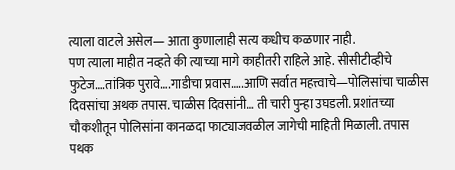त्याला वाटले असेल— आता कुणालाही सत्य कधीच कळणार नाही.
पण त्याला माहीत नव्हते की त्याच्या मागे काहीतरी राहिले आहे. सीसीटीव्हीचे फुटेज….तांत्रिक पुरावे….गाडीचा प्रवास…..आणि सर्वात महत्त्वाचे—पोलिसांचा चाळीस दिवसांचा अथक तपास. चाळीस दिवसांनी… ती चारी पुन्हा उघडली. प्रशांतच्या चौकशीतून पोलिसांना कानळदा फाट्याजवळील जागेची माहिती मिळाली. तपास पथक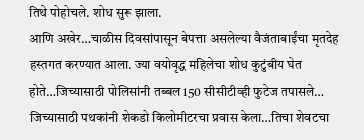तिथे पोहोचले. शोध सुरू झाला.
आणि अखेर…चाळीस दिवसांपासून बेपत्ता असलेल्या वैजंताबाईंचा मृतदेह हस्तगत करण्यात आला. ज्या वयोवृद्ध महिलेचा शोध कुटुंबीय घेत होते…जिच्यासाठी पोलिसांनी तब्बल 150 सीसीटीव्ही फुटेज तपासले… जिच्यासाठी पथकांनी शेकडो किलोमीटरचा प्रवास केला…तिचा शेवटचा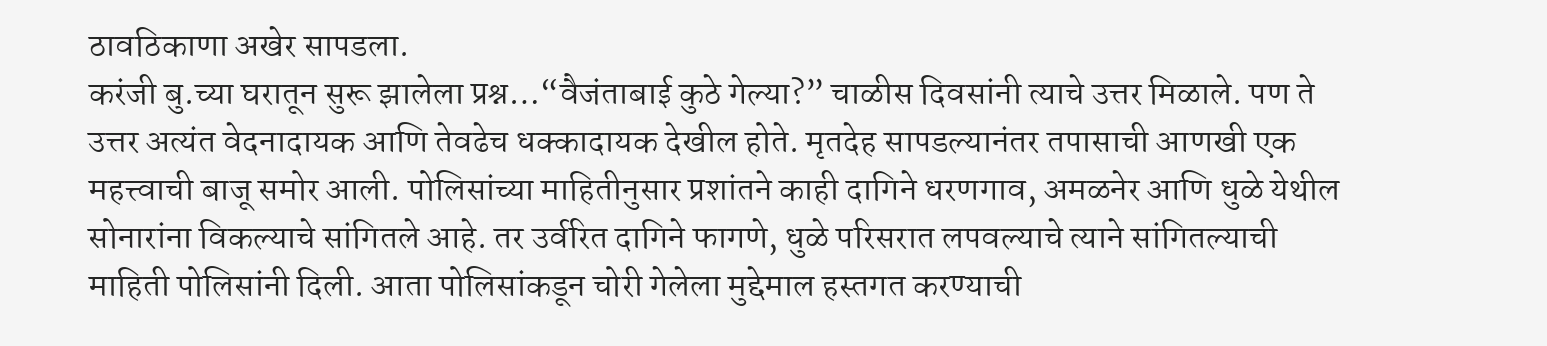ठावठिकाणा अखेर सापडला.
करंजी बु.च्या घरातून सुरू झालेला प्रश्न…“वैजंताबाई कुठे गेल्या?” चाळीस दिवसांनी त्याचे उत्तर मिळाले. पण ते उत्तर अत्यंत वेदनादायक आणि तेवढेच धक्कादायक देखील होते. मृतदेह सापडल्यानंतर तपासाची आणखी एक महत्त्वाची बाजू समोर आली. पोलिसांच्या माहितीनुसार प्रशांतने काही दागिने धरणगाव, अमळनेर आणि धुळे येथील सोनारांना विकल्याचे सांगितले आहे. तर उर्वरित दागिने फागणे, धुळे परिसरात लपवल्याचे त्याने सांगितल्याची माहिती पोलिसांनी दिली. आता पोलिसांकडून चोरी गेलेला मुद्देमाल हस्तगत करण्याची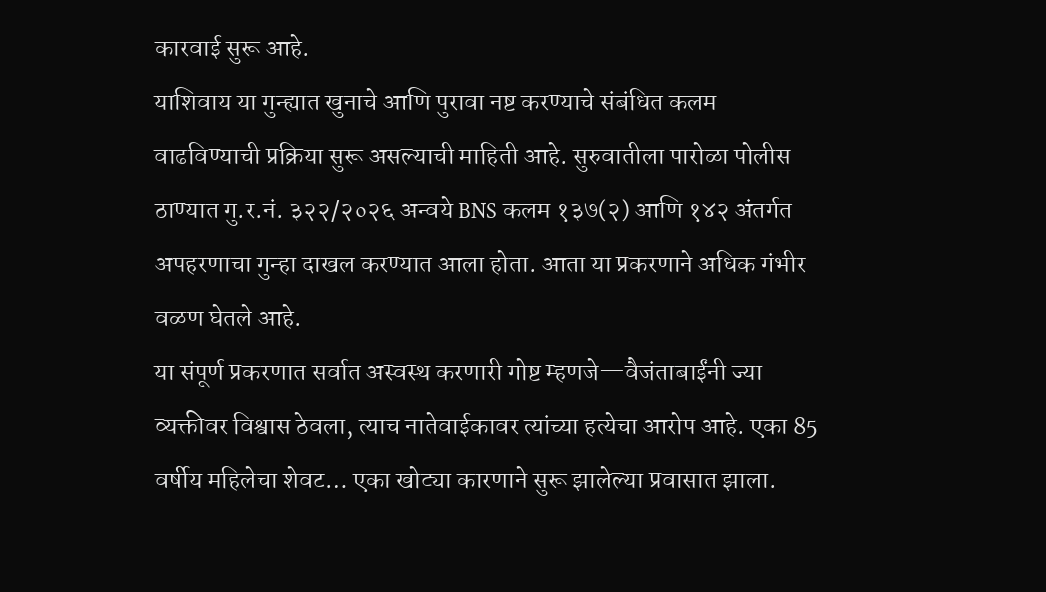कारवाई सुरू आहे.
याशिवाय या गुन्ह्यात खुनाचे आणि पुरावा नष्ट करण्याचे संबंधित कलम वाढविण्याची प्रक्रिया सुरू असल्याची माहिती आहे. सुरुवातीला पारोळा पोलीस ठाण्यात गु.र.नं. ३२२/२०२६ अन्वये BNS कलम १३७(२) आणि १४२ अंतर्गत अपहरणाचा गुन्हा दाखल करण्यात आला होता. आता या प्रकरणाने अधिक गंभीर वळण घेतले आहे.
या संपूर्ण प्रकरणात सर्वात अस्वस्थ करणारी गोष्ट म्हणजे—वैजंताबाईंनी ज्या व्यक्तीवर विश्वास ठेवला, त्याच नातेवाईकावर त्यांच्या हत्येचा आरोप आहे. एका 85 वर्षीय महिलेचा शेवट… एका खोट्या कारणाने सुरू झालेल्या प्रवासात झाला.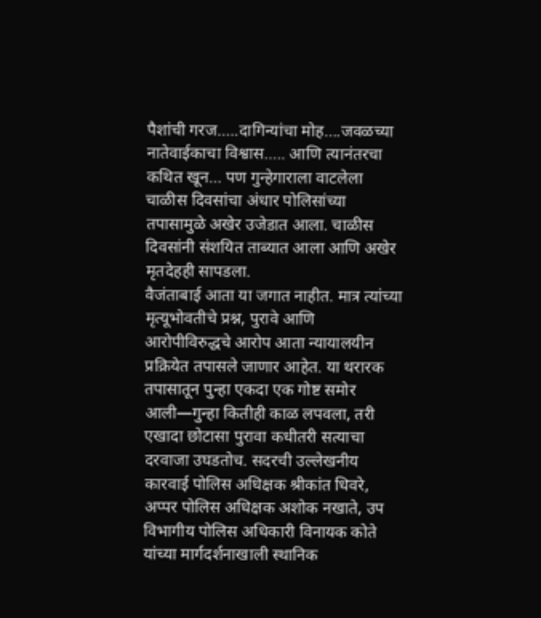पैशांची गरज…..दागिन्यांचा मोह….जवळच्या नातेवाईकाचा विश्वास….. आणि त्यानंतरचा कथित खून… पण गुन्हेगाराला वाटलेला चाळीस दिवसांचा अंधार पोलिसांच्या तपासामुळे अखेर उजेडात आला. चाळीस दिवसांनी संशयित ताब्यात आला आणि अखेर मृतदेहही सापडला.
वैजंताबाई आता या जगात नाहीत. मात्र त्यांच्या मृत्यूभोवतीचे प्रश्न, पुरावे आणि आरोपीविरुद्धचे आरोप आता न्यायालयीन प्रक्रियेत तपासले जाणार आहेत. या थरारक तपासातून पुन्हा एकदा एक गोष्ट समोर आली—गुन्हा कितीही काळ लपवला, तरी एखादा छोटासा पुरावा कधीतरी सत्याचा दरवाजा उघडतोच. सदरची उल्लेखनीय कारवाई पोलिस अधिक्षक श्रीकांत धिवरे, अप्पर पोलिस अधिक्षक अशोक नखाते, उप विभागीय पोलिस अधिकारी विनायक कोते यांच्या मार्गदर्शनाखाली स्थानिक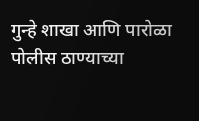गुन्हे शाखा आणि पारोळा पोलीस ठाण्याच्या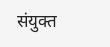संयुक्त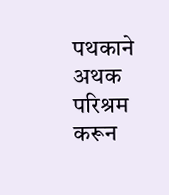पथकाने अथक परिश्रम करून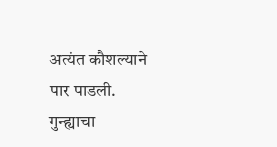अत्यंत कौशल्याने पार पाडली. गुन्ह्याचा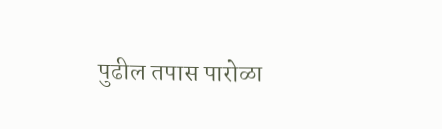पुढील तपास पारोळा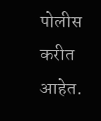पोलीस करीत आहेत.